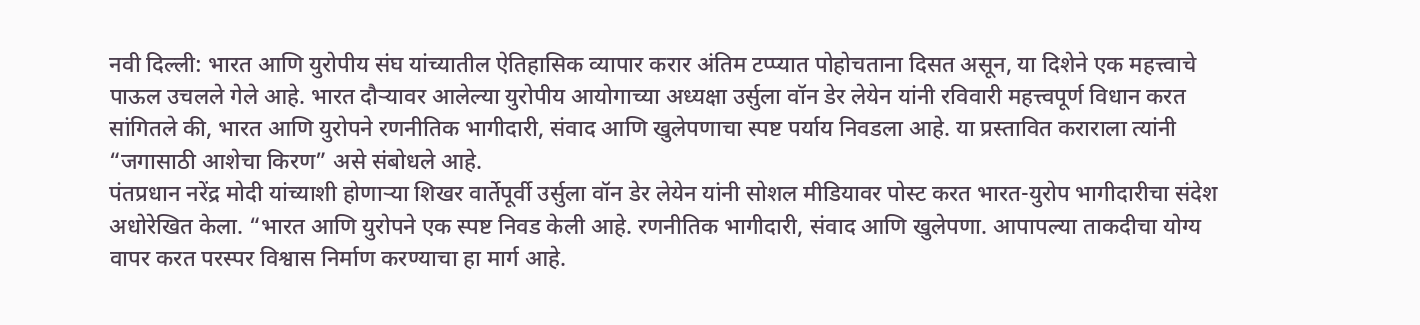नवी दिल्ली: भारत आणि युरोपीय संघ यांच्यातील ऐतिहासिक व्यापार करार अंतिम टप्प्यात पोहोचताना दिसत असून, या दिशेने एक महत्त्वाचे पाऊल उचलले गेले आहे. भारत दौऱ्यावर आलेल्या युरोपीय आयोगाच्या अध्यक्षा उर्सुला वॉन डेर लेयेन यांनी रविवारी महत्त्वपूर्ण विधान करत सांगितले की, भारत आणि युरोपने रणनीतिक भागीदारी, संवाद आणि खुलेपणाचा स्पष्ट पर्याय निवडला आहे. या प्रस्तावित कराराला त्यांनी “जगासाठी आशेचा किरण” असे संबोधले आहे.
पंतप्रधान नरेंद्र मोदी यांच्याशी होणाऱ्या शिखर वार्तेपूर्वी उर्सुला वॉन डेर लेयेन यांनी सोशल मीडियावर पोस्ट करत भारत-युरोप भागीदारीचा संदेश अधोरेखित केला. “भारत आणि युरोपने एक स्पष्ट निवड केली आहे. रणनीतिक भागीदारी, संवाद आणि खुलेपणा. आपापल्या ताकदीचा योग्य वापर करत परस्पर विश्वास निर्माण करण्याचा हा मार्ग आहे.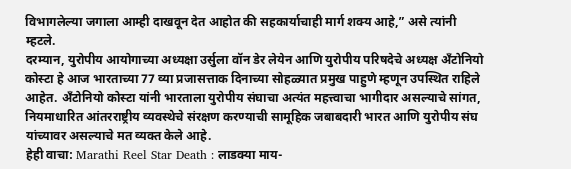विभागलेल्या जगाला आम्ही दाखवून देत आहोत की सहकार्याचाही मार्ग शक्य आहे,” असे त्यांनी म्हटले.
दरम्यान, युरोपीय आयोगाच्या अध्यक्षा उर्सुला वॉन डेर लेयेन आणि युरोपीय परिषदेचे अध्यक्ष अँटोनियो कोस्टा हे आज भारताच्या 77 व्या प्रजासत्ताक दिनाच्या सोहळ्यात प्रमुख पाहुणे म्हणून उपस्थित राहिले आहेत. अँटोनियो कोस्टा यांनी भारताला युरोपीय संघाचा अत्यंत महत्त्वाचा भागीदार असल्याचे सांगत, नियमाधारित आंतरराष्ट्रीय व्यवस्थेचे संरक्षण करण्याची सामूहिक जबाबदारी भारत आणि युरोपीय संघ यांच्यावर असल्याचे मत व्यक्त केले आहे.
हेही वाचा: Marathi Reel Star Death : लाडक्या माय-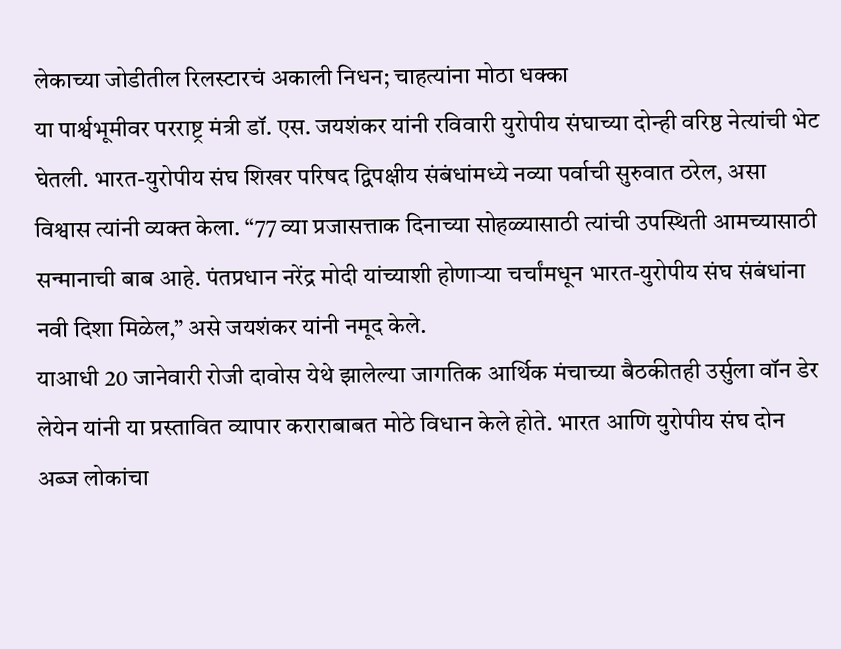लेकाच्या जोडीतील रिलस्टारचं अकाली निधन; चाहत्यांना मोठा धक्का
या पार्श्वभूमीवर परराष्ट्र मंत्री डॉ. एस. जयशंकर यांनी रविवारी युरोपीय संघाच्या दोन्ही वरिष्ठ नेत्यांची भेट घेतली. भारत-युरोपीय संघ शिखर परिषद द्विपक्षीय संबंधांमध्ये नव्या पर्वाची सुरुवात ठरेल, असा विश्वास त्यांनी व्यक्त केला. “77 व्या प्रजासत्ताक दिनाच्या सोहळ्यासाठी त्यांची उपस्थिती आमच्यासाठी सन्मानाची बाब आहे. पंतप्रधान नरेंद्र मोदी यांच्याशी होणाऱ्या चर्चांमधून भारत-युरोपीय संघ संबंधांना नवी दिशा मिळेल,” असे जयशंकर यांनी नमूद केले.
याआधी 20 जानेवारी रोजी दावोस येथे झालेल्या जागतिक आर्थिक मंचाच्या बैठकीतही उर्सुला वॉन डेर लेयेन यांनी या प्रस्तावित व्यापार कराराबाबत मोठे विधान केले होते. भारत आणि युरोपीय संघ दोन अब्ज लोकांचा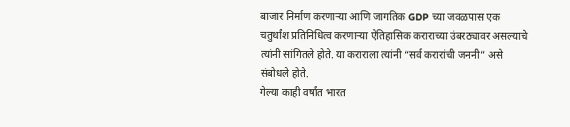बाजार निर्माण करणाऱ्या आणि जागतिक GDP च्या जवळपास एक चतुर्थांश प्रतिनिधित्व करणाऱ्या ऐतिहासिक कराराच्या उंबरठ्यावर असल्याचे त्यांनी सांगितले होते. या कराराला त्यांनी “सर्व करारांची जननी” असे संबोधले होते.
गेल्या काही वर्षांत भारत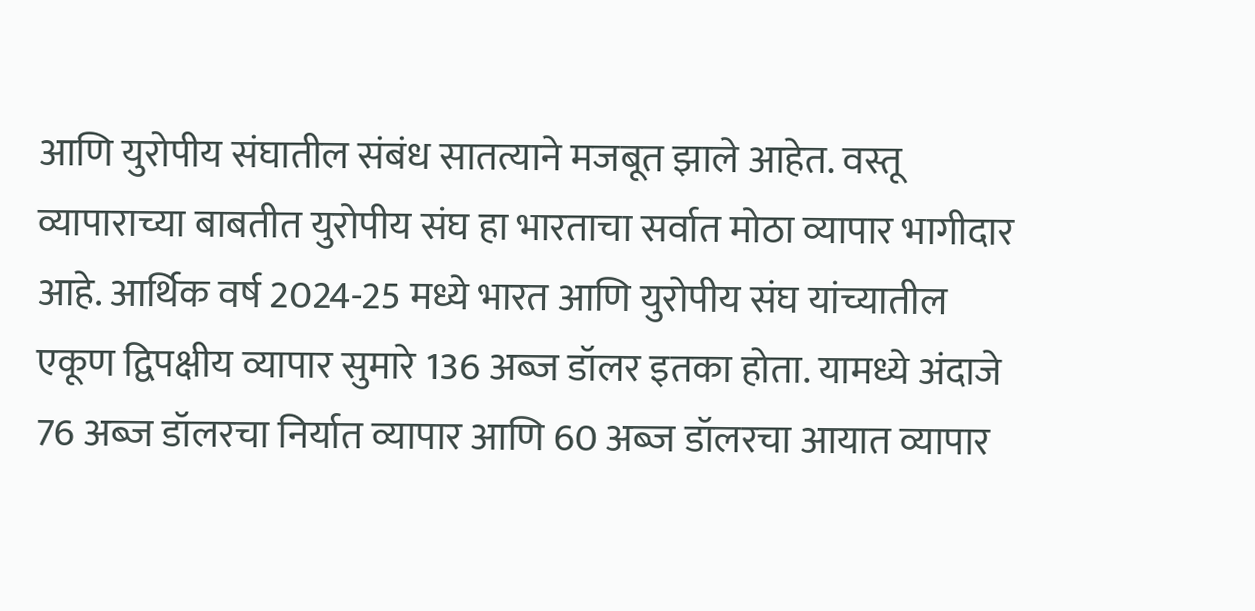आणि युरोपीय संघातील संबंध सातत्याने मजबूत झाले आहेत. वस्तू व्यापाराच्या बाबतीत युरोपीय संघ हा भारताचा सर्वात मोठा व्यापार भागीदार आहे. आर्थिक वर्ष 2024-25 मध्ये भारत आणि युरोपीय संघ यांच्यातील एकूण द्विपक्षीय व्यापार सुमारे 136 अब्ज डॉलर इतका होता. यामध्ये अंदाजे 76 अब्ज डॉलरचा निर्यात व्यापार आणि 60 अब्ज डॉलरचा आयात व्यापार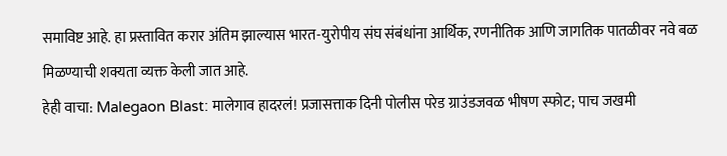समाविष्ट आहे. हा प्रस्तावित करार अंतिम झाल्यास भारत-युरोपीय संघ संबंधांना आर्थिक, रणनीतिक आणि जागतिक पातळीवर नवे बळ मिळण्याची शक्यता व्यक्त केली जात आहे.
हेही वाचा: Malegaon Blast: मालेगाव हादरलं! प्रजासत्ताक दिनी पोलीस परेड ग्राउंडजवळ भीषण स्फोट; पाच जखमी